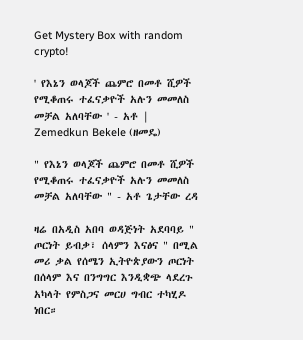Get Mystery Box with random crypto!

' የእኔን ወላጆች ጨምሮ በመቶ ሺዎች የሚቆጠሩ ተፈናቃዮች አሉን መመለስ መቻል አለባቸው ' - አቶ | Zemedkun Bekele (ዘመዴ)

" የእኔን ወላጆች ጨምሮ በመቶ ሺዎች የሚቆጠሩ ተፈናቃዮች አሉን መመለስ መቻል አለባቸው " - አቶ ጌታቸው ረዳ

ዛሬ በአዲስ አበባ ወዳጅነት አደባባይ " ጦርነት ይብቃ፣ ሰላምን እናፅና " በሚል መሪ ቃል የሰሜን ኢትዮጵያውን ጦርነት በሰላም እና በንግግር እንዲቋጭ ላደረጉ አካላት የምስጋና መርሀ ግብር ተካሂዶ ነበር።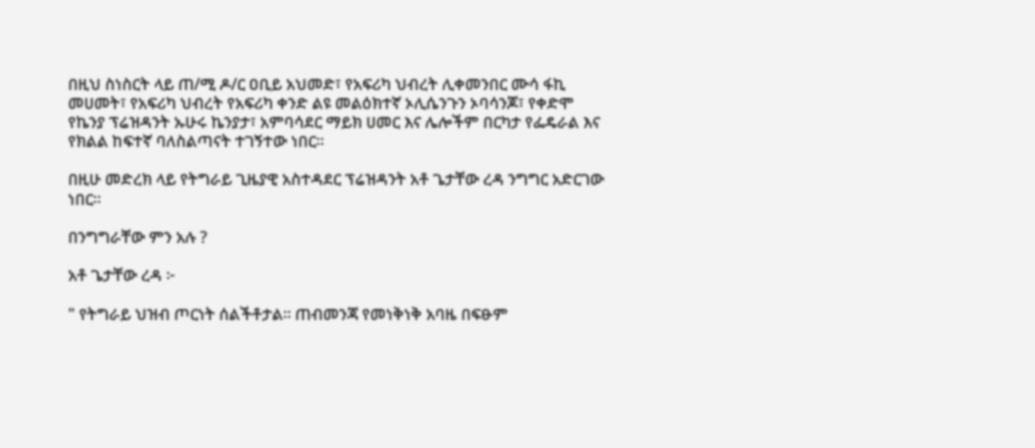በዚህ ስነስርት ላይ ጠ/ሚ ዶ/ር ዐቢይ አህመድ፣ የአፍሪካ ህብረት ሊቀመንበር ሙሳ ፋኪ መሀመት፣ የአፍሪካ ህብረት የአፍሪካ ቀንድ ልዩ መልዕክተኛ ኦሊሴንጉን ኦባሳንጆ፣ የቀድሞ የኬንያ ፕሬዝዳንት ኡሁሩ ኬንያታ፣ አምባሳደር ማይክ ሀመር እና ሌሎችም በርካታ የፌዴራል እና የክልል ከፍተኛ ባለስልጣናት ተገኝተው ነበር።

በዚሁ መድረክ ላይ የትግራይ ጊዜያዊ አስተዳደር ፕሬዝዳንት አቶ ጌታቸው ረዳ ንግግር አድርገው ነበር።

በንግግራቸው ምን አሉ ?

አቶ ጌታቸው ረዳ ፦

" የትግራይ ህዝብ ጦርነት ሰልችቶታል። ጠብመንጃ የመነቅነቅ አባዜ በፍፁም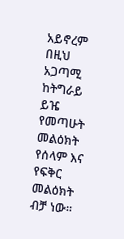አይኖረም በዚህ አጋጣሚ ከትግራይ ይዤ የመጣሁት መልዕክት የሰላም እና የፍቅር መልዕክት ብቻ ነው።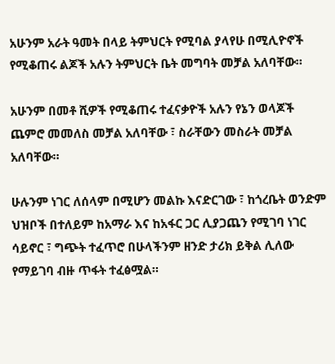አሁንም አራት ዓመት በላይ ትምህርት የሚባል ያላየሁ በሚሊዮኖች የሚቆጠሩ ልጆች አሉን ትምህርት ቤት መግባት መቻል አለባቸው።

አሁንም በመቶ ሺዎች የሚቆጠሩ ተፈናቃዮች አሉን የኔን ወላጆች ጨምሮ መመለስ መቻል አለባቸው ፣ ስራቸውን መስራት መቻል አለባቸው።

ሁሉንም ነገር ለሰላም በሚሆን መልኩ እናድርገው ፣ ከጎረቤት ወንድም ህዝቦች በተለይም ከአማራ እና ከአፋር ጋር ሊያጋጨን የሚገባ ነገር ሳይኖር ፣ ግጭት ተፈጥሮ በሁላችንም ዘንድ ታሪክ ይቅል ሊለው የማይገባ ብዙ ጥፋት ተፈፅሟል።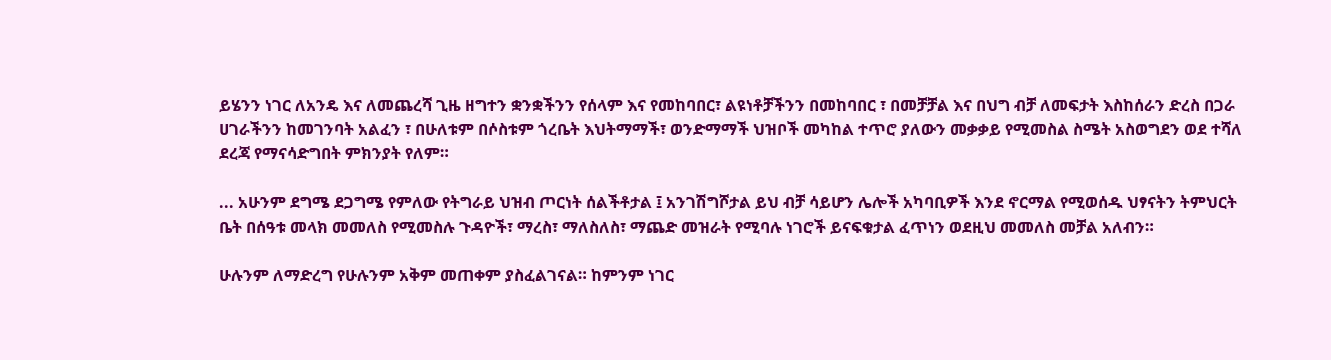ይሄንን ነገር ለአንዴ እና ለመጨረሻ ጊዜ ዘግተን ቋንቋችንን የሰላም እና የመከባበር፣ ልዩነቶቻችንን በመከባበር ፣ በመቻቻል እና በህግ ብቻ ለመፍታት እስከሰራን ድረስ በጋራ ሀገራችንን ከመገንባት አልፈን ፣ በሁለቱም በሶስቱም ጎረቤት እህትማማች፣ ወንድማማች ህዝቦች መካከል ተጥሮ ያለውን መቃቃይ የሚመስል ስሜት አስወግደን ወደ ተሻለ ደረጃ የማናሳድግበት ምክንያት የለም።

... አሁንም ደግሜ ደጋግሜ የምለው የትግራይ ህዝብ ጦርነት ሰልችቶታል ፤ አንገሽግሾታል ይህ ብቻ ሳይሆን ሌሎች አካባቢዎች እንደ ኖርማል የሚወሰዱ ህፃናትን ትምህርት ቤት በሰዓቱ መላክ መመለስ የሚመስሉ ጉዳዮች፣ ማረስ፣ ማለስለስ፣ ማጨድ መዝራት የሚባሉ ነገሮች ይናፍቁታል ፈጥነን ወደዚህ መመለስ መቻል አለብን።

ሁሉንም ለማድረግ የሁሉንም አቅም መጠቀም ያስፈልገናል። ከምንም ነገር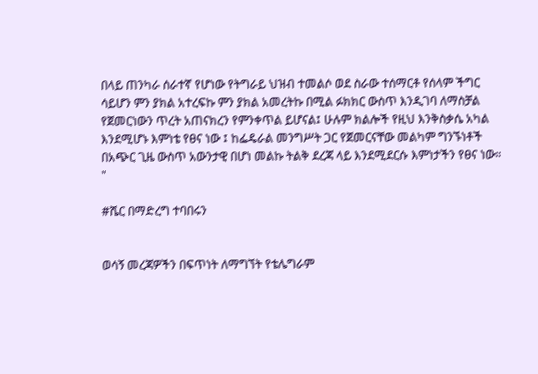በላይ ጠንካራ ሰራተኛ የሆነው የትግራይ ህዝብ ተመልሶ ወደ ስራው ተሰማርቶ የሰላም ችግር ሳይሆን ምን ያክል አተረፍኩ ምን ያክል አመረትኩ በሚል ፉክክር ውስጥ እንዲገባ ለማስቻል የጀመርነውን ጥረት አጠናክረን የምንቀጥል ይሆናል፤ ሁሉም ክልሎች የዚህ እንቅስቃሴ አካል እንደሚሆኑ እምነቴ የፀና ነው ፤ ከፌዴራል መንግሥት ጋር የጀመርናቸው መልካም ግንኙነቶች በአጭር ጊዜ ውስጥ አውንታዊ በሆነ መልኩ ትልቅ ደረጃ ላይ እንደሚደርሱ እምነታችን የፀና ነው። "

#ሼር በማድረግ ተባበሩን


ወሳኝ መረጃዎችን በፍጥነት ለማግኘት የቴሌግራም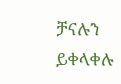ቻናሉን ይቀላቀሉ